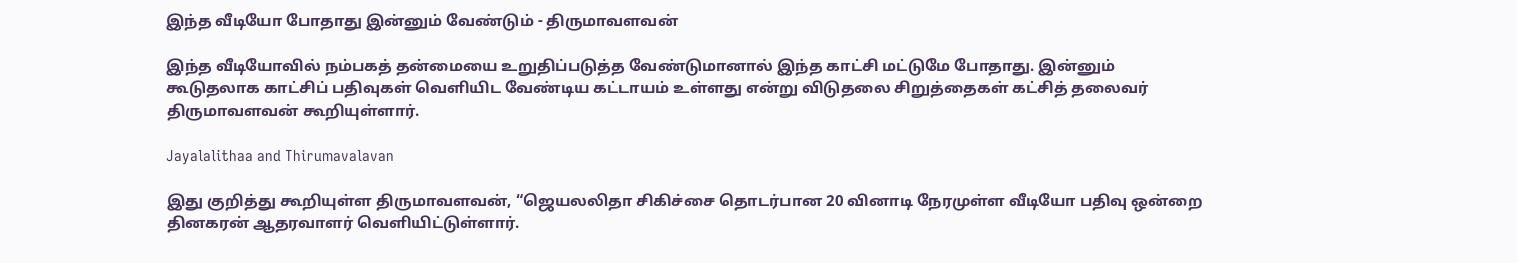இந்த வீடியோ போதாது இன்னும் வேண்டும் - திருமாவளவன்

இந்த வீடியோவில் நம்பகத் தன்மையை உறுதிப்படுத்த வேண்டுமானால் இந்த காட்சி மட்டுமே போதாது. இன்னும் கூடுதலாக காட்சிப் பதிவுகள் வெளியிட வேண்டிய கட்டாயம் உள்ளது என்று விடுதலை சிறுத்தைகள் கட்சித் தலைவர் திருமாவளவன் கூறியுள்ளார்.

Jayalalithaa and Thirumavalavan

இது குறித்து கூறியுள்ள திருமாவளவன், “ஜெயலலிதா சிகிச்சை தொடர்பான 20 வினாடி நேரமுள்ள வீடியோ பதிவு ஒன்றை தினகரன் ஆதரவாளர் வெளியிட்டுள்ளார்.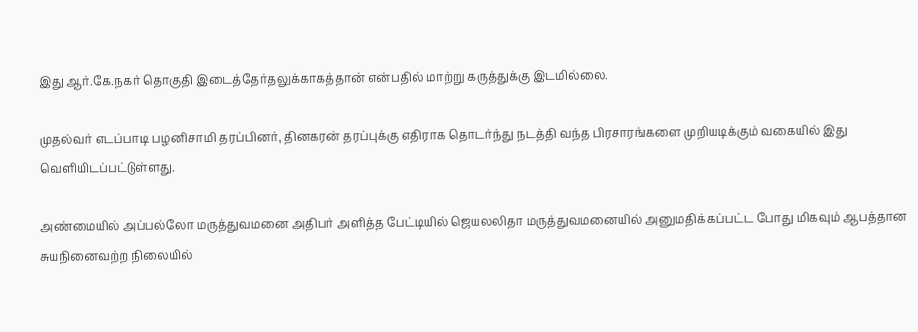இது ஆர்.கே.நகர் தொகுதி இடைத்தேர்தலுக்காகத்தான் என்பதில் மாற்று கருத்துக்கு இடமில்லை.

முதல்வர் எடப்பாடி பழனிசாமி தரப்பினர், தினகரன் தரப்புக்கு எதிராக தொடர்ந்து நடத்தி வந்த பிரசாரங்களை முறியடிக்கும் வகையில் இது வெளியிடப்பட்டுள்ளது.

அண்மையில் அப்பல்லோ மருத்துவமனை அதிபர் அளித்த பேட்டியில் ஜெயலலிதா மருத்துவமனையில் அனுமதிக்கப்பட்ட போது மிகவும் ஆபத்தான சுயநினைவற்ற நிலையில்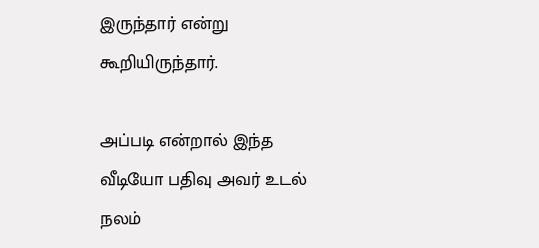இருந்தார் என்று கூறியிருந்தார்.

அப்படி என்றால் இந்த வீடியோ பதிவு அவர் உடல் நலம்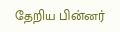தேறிய பின்னர்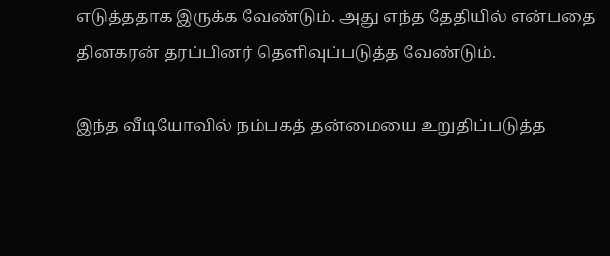எடுத்ததாக இருக்க வேண்டும். அது எந்த தேதியில் என்பதை தினகரன் தரப்பினர் தெளிவுப்படுத்த வேண்டும்.

இந்த வீடியோவில் நம்பகத் தன்மையை உறுதிப்படுத்த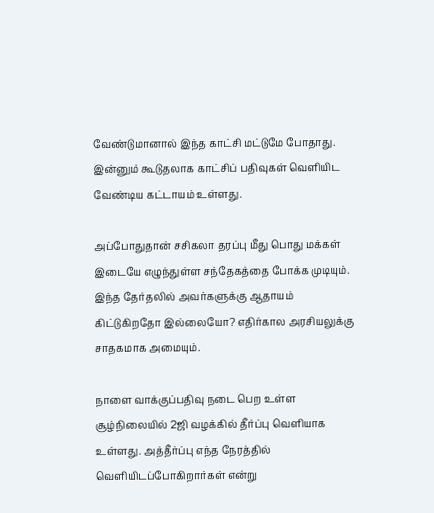வேண்டுமானால் இந்த காட்சி மட்டுமே போதாது. இன்னும் கூடுதலாக காட்சிப் பதிவுகள் வெளியிட வேண்டிய கட்டாயம் உள்ளது.

அப்போதுதான் சசிகலா தரப்பு மீது பொது மக்கள் இடையே எழுந்துள்ள சந்தேகத்தை போக்க முடியும். இந்த தேர்தலில் அவர்களுக்கு ஆதாயம் கிட்டுகிறதோ இல்லையோ? எதிர்கால அரசியலுக்கு சாதகமாக அமையும்.

நாளை வாக்குப்பதிவு நடை பெற உள்ள சூழ்நிலையில் 2ஜி வழக்கில் தீர்ப்பு வெளியாக உள்ளது. அத்தீர்ப்பு எந்த நேரத்தில் வெளியிடப்போகிறார்கள் என்று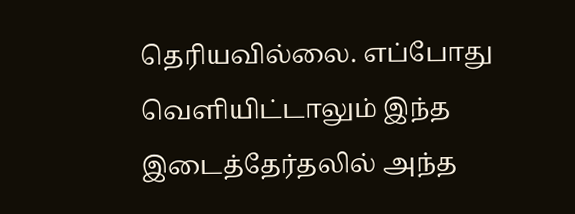தெரியவில்லை. எப்போது வெளியிட்டாலும் இந்த இடைத்தேர்தலில் அந்த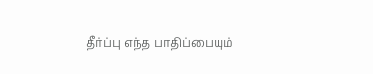தீர்ப்பு எந்த பாதிப்பையும்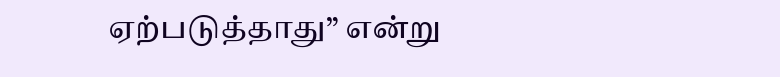ஏற்படுத்தாது” என்று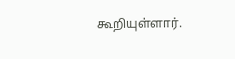கூறியுள்ளார்.